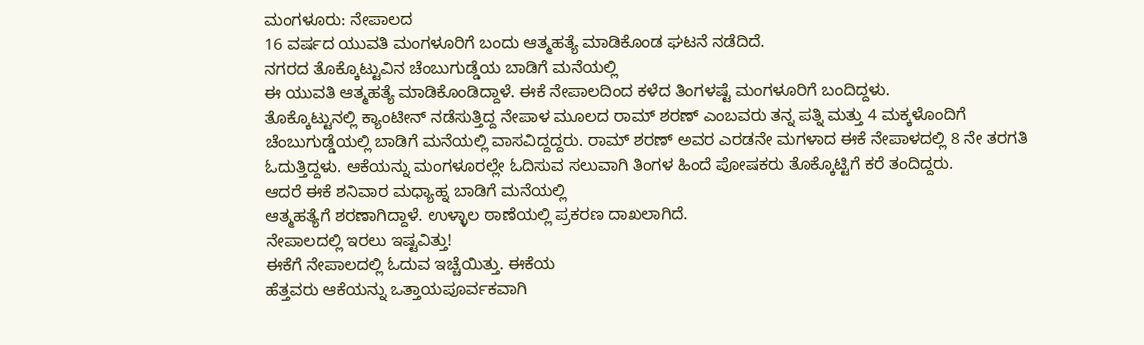ಮಂಗಳೂರು: ನೇಪಾಲದ
16 ವರ್ಷದ ಯುವತಿ ಮಂಗಳೂರಿಗೆ ಬಂದು ಆತ್ಮಹತ್ಯೆ ಮಾಡಿಕೊಂಡ ಘಟನೆ ನಡೆದಿದೆ.
ನಗರದ ತೊಕ್ಕೊಟ್ಟುವಿನ ಚೆಂಬುಗುಡ್ಡೆಯ ಬಾಡಿಗೆ ಮನೆಯಲ್ಲಿ
ಈ ಯುವತಿ ಆತ್ಮಹತ್ಯೆ ಮಾಡಿಕೊಂಡಿದ್ದಾಳೆ. ಈಕೆ ನೇಪಾಲದಿಂದ ಕಳೆದ ತಿಂಗಳಷ್ಟೆ ಮಂಗಳೂರಿಗೆ ಬಂದಿದ್ದಳು.
ತೊಕ್ಕೊಟ್ಟುನಲ್ಲಿ ಕ್ಯಾಂಟೀನ್ ನಡೆಸುತ್ತಿದ್ದ ನೇಪಾಳ ಮೂಲದ ರಾಮ್ ಶರಣ್ ಎಂಬವರು ತನ್ನ ಪತ್ನಿ ಮತ್ತು 4 ಮಕ್ಕಳೊಂದಿಗೆ ಚೆಂಬುಗುಡ್ಡೆಯಲ್ಲಿ ಬಾಡಿಗೆ ಮನೆಯಲ್ಲಿ ವಾಸವಿದ್ದದ್ದರು. ರಾಮ್ ಶರಣ್ ಅವರ ಎರಡನೇ ಮಗಳಾದ ಈಕೆ ನೇಪಾಳದಲ್ಲಿ 8 ನೇ ತರಗತಿ ಓದುತ್ತಿದ್ದಳು. ಆಕೆಯನ್ನು ಮಂಗಳೂರಲ್ಲೇ ಓದಿಸುವ ಸಲುವಾಗಿ ತಿಂಗಳ ಹಿಂದೆ ಪೋಷಕರು ತೊಕ್ಕೊಟ್ಟಿಗೆ ಕರೆ ತಂದಿದ್ದರು.
ಆದರೆ ಈಕೆ ಶನಿವಾರ ಮಧ್ಯಾಹ್ನ ಬಾಡಿಗೆ ಮನೆಯಲ್ಲಿ
ಆತ್ಮಹತ್ಯೆಗೆ ಶರಣಾಗಿದ್ದಾಳೆ. ಉಳ್ಳಾಲ ಠಾಣೆಯಲ್ಲಿ ಪ್ರಕರಣ ದಾಖಲಾಗಿದೆ.
ನೇಪಾಲದಲ್ಲಿ ಇರಲು ಇಷ್ಟವಿತ್ತು!
ಈಕೆಗೆ ನೇಪಾಲದಲ್ಲಿ ಓದುವ ಇಚ್ಚೆಯಿತ್ತು. ಈಕೆಯ
ಹೆತ್ತವರು ಆಕೆಯನ್ನು ಒತ್ತಾಯಪೂರ್ವಕವಾಗಿ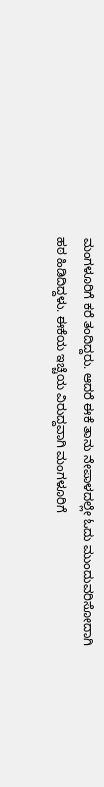ಮಂಗಳೂರಿಗೆ ಕರೆ ತಂದಿದ್ದರು. ಆದರೆ ಈಕೆ ತಾನು ನೇಪಾಳದಲ್ಲೇ ಓದು ಮುಂದುವರಿಸೋದಾಗಿ ಹಠ ಹಿಡಿದಿದ್ದಳು. ಈಕೆಯ ಇಚ್ಚೆಯ ವಿರುದ್ದವಾಗಿ ಮಂಗಳೂರಿಗೆ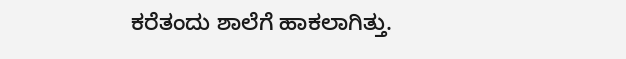ಕರೆತಂದು ಶಾಲೆಗೆ ಹಾಕಲಾಗಿತ್ತು.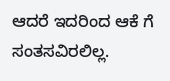ಆದರೆ ಇದರಿಂದ ಆಕೆ ಗೆ ಸಂತಸವಿರಲಿಲ್ಲ.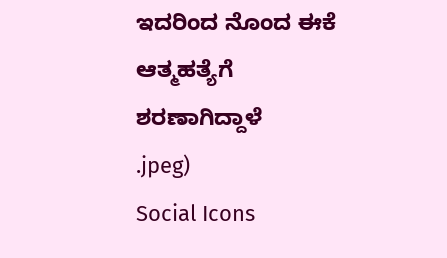ಇದರಿಂದ ನೊಂದ ಈಕೆ ಆತ್ಮಹತ್ಯೆಗೆ
ಶರಣಾಗಿದ್ದಾಳೆ
.jpeg)
Social Icons